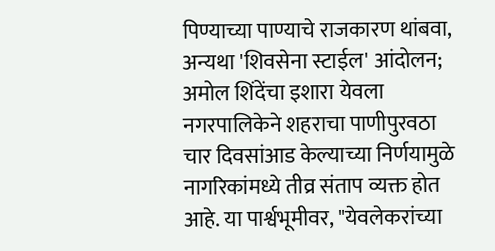पिण्याच्या पाण्याचे राजकारण थांबवा, अन्यथा 'शिवसेना स्टाईल' आंदोलन; अमोल शिंदेंचा इशारा येवला नगरपालिकेने शहराचा पाणीपुरवठा चार दिवसांआड केल्याच्या निर्णयामुळे नागरिकांमध्ये तीव्र संताप व्यक्त होत आहे. या पार्श्वभूमीवर, "येवलेकरांच्या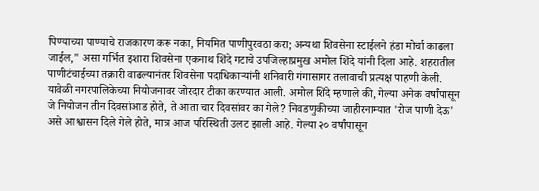पिण्याच्या पाण्याचे राजकारण करू नका, नियमित पाणीपुरवठा करा; अन्यथा शिवसेना स्टाईलने हंडा मोर्चा काढला जाईल," असा गर्भित इशारा शिवसेना एकनाथ शिंदे गटाचे उपजिल्हाप्रमुख अमोल शिंदे यांनी दिला आहे. शहरातील पाणीटंचाईच्या तक्रारी वाढल्यानंतर शिवसेना पदाधिकाऱ्यांनी शनिवारी गंगासागर तलावाची प्रत्यक्ष पाहणी केली. यावेळी नगरपालिकेच्या नियोजनावर जोरदार टीका करण्यात आली. अमोल शिंदे म्हणाले की, गेल्या अनेक वर्षांपासून जे नियोजन तीन दिवसांआड होते, ते आता चार दिवसांवर का गेले? निवडणुकीच्या जाहीरनाम्यात 'रोज पाणी देऊ' असे आश्वासन दिले गेले होते, मात्र आज परिस्थिती उलट झाली आहे. गेल्या २० वर्षांपासून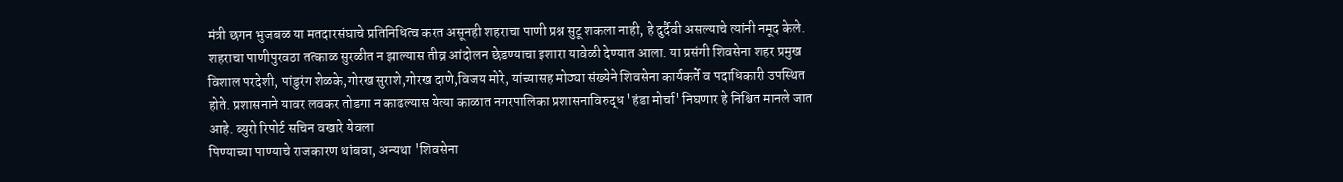मंत्री छगन भुजबळ या मतदारसंघाचे प्रतिनिधित्व करत असूनही शहराचा पाणी प्रश्न सुटू शकला नाही, हे दुर्दैवी असल्याचे त्यांनी नमूद केले. शहराचा पाणीपुरवठा तत्काळ सुरळीत न झाल्यास तीव्र आंदोलन छेडण्याचा इशारा यावेळी देण्यात आला. या प्रसंगी शिवसेना शहर प्रमुख विशाल परदेशी, पांडुरंग शेळके,गोरख सुराशे,गोरख दाणे,विजय मोरे, यांच्यासह मोठ्या संख्येने शिवसेना कार्यकर्ते व पदाधिकारी उपस्थित होते. प्रशासनाने यावर लवकर तोडगा न काढल्यास येत्या काळात नगरपालिका प्रशासनाविरुद्ध 'हंडा मोर्चा' निघणार हे निश्चित मानले जात आहे. ब्युरो रिपोर्ट सचिन वखारे येवला
पिण्याच्या पाण्याचे राजकारण थांबवा, अन्यथा 'शिवसेना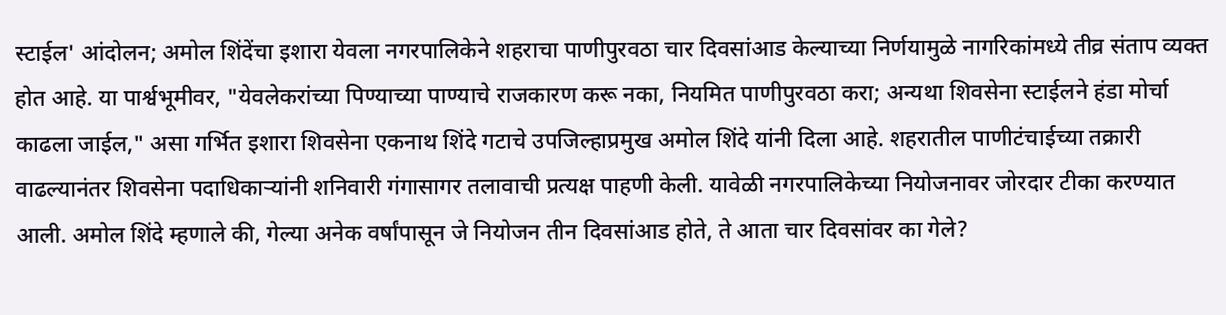स्टाईल' आंदोलन; अमोल शिंदेंचा इशारा येवला नगरपालिकेने शहराचा पाणीपुरवठा चार दिवसांआड केल्याच्या निर्णयामुळे नागरिकांमध्ये तीव्र संताप व्यक्त होत आहे. या पार्श्वभूमीवर, "येवलेकरांच्या पिण्याच्या पाण्याचे राजकारण करू नका, नियमित पाणीपुरवठा करा; अन्यथा शिवसेना स्टाईलने हंडा मोर्चा काढला जाईल," असा गर्भित इशारा शिवसेना एकनाथ शिंदे गटाचे उपजिल्हाप्रमुख अमोल शिंदे यांनी दिला आहे. शहरातील पाणीटंचाईच्या तक्रारी वाढल्यानंतर शिवसेना पदाधिकाऱ्यांनी शनिवारी गंगासागर तलावाची प्रत्यक्ष पाहणी केली. यावेळी नगरपालिकेच्या नियोजनावर जोरदार टीका करण्यात आली. अमोल शिंदे म्हणाले की, गेल्या अनेक वर्षांपासून जे नियोजन तीन दिवसांआड होते, ते आता चार दिवसांवर का गेले?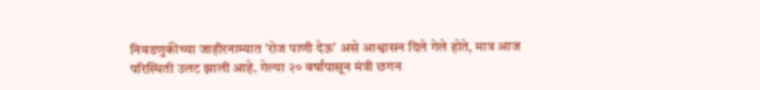निवडणुकीच्या जाहीरनाम्यात 'रोज पाणी देऊ' असे आश्वासन दिले गेले होते, मात्र आज परिस्थिती उलट झाली आहे. गेल्या २० वर्षांपासून मंत्री छगन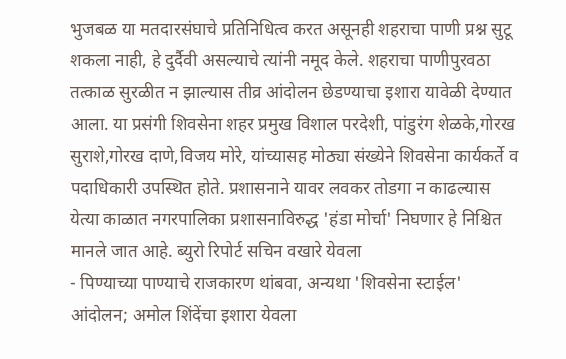भुजबळ या मतदारसंघाचे प्रतिनिधित्व करत असूनही शहराचा पाणी प्रश्न सुटू शकला नाही, हे दुर्दैवी असल्याचे त्यांनी नमूद केले. शहराचा पाणीपुरवठा तत्काळ सुरळीत न झाल्यास तीव्र आंदोलन छेडण्याचा इशारा यावेळी देण्यात आला. या प्रसंगी शिवसेना शहर प्रमुख विशाल परदेशी, पांडुरंग शेळके,गोरख सुराशे,गोरख दाणे,विजय मोरे, यांच्यासह मोठ्या संख्येने शिवसेना कार्यकर्ते व पदाधिकारी उपस्थित होते. प्रशासनाने यावर लवकर तोडगा न काढल्यास येत्या काळात नगरपालिका प्रशासनाविरुद्ध 'हंडा मोर्चा' निघणार हे निश्चित मानले जात आहे. ब्युरो रिपोर्ट सचिन वखारे येवला
- पिण्याच्या पाण्याचे राजकारण थांबवा, अन्यथा 'शिवसेना स्टाईल' आंदोलन; अमोल शिंदेंचा इशारा येवला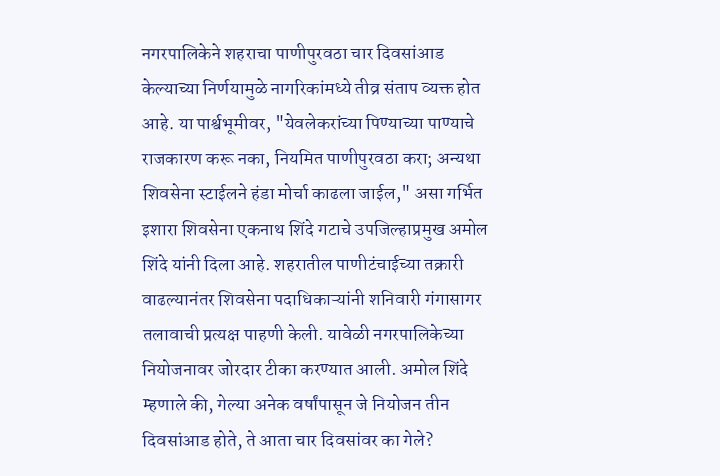नगरपालिकेने शहराचा पाणीपुरवठा चार दिवसांआड केल्याच्या निर्णयामुळे नागरिकांमध्ये तीव्र संताप व्यक्त होत आहे. या पार्श्वभूमीवर, "येवलेकरांच्या पिण्याच्या पाण्याचे राजकारण करू नका, नियमित पाणीपुरवठा करा; अन्यथा शिवसेना स्टाईलने हंडा मोर्चा काढला जाईल," असा गर्भित इशारा शिवसेना एकनाथ शिंदे गटाचे उपजिल्हाप्रमुख अमोल शिंदे यांनी दिला आहे. शहरातील पाणीटंचाईच्या तक्रारी वाढल्यानंतर शिवसेना पदाधिकाऱ्यांनी शनिवारी गंगासागर तलावाची प्रत्यक्ष पाहणी केली. यावेळी नगरपालिकेच्या नियोजनावर जोरदार टीका करण्यात आली. अमोल शिंदे म्हणाले की, गेल्या अनेक वर्षांपासून जे नियोजन तीन दिवसांआड होते, ते आता चार दिवसांवर का गेले?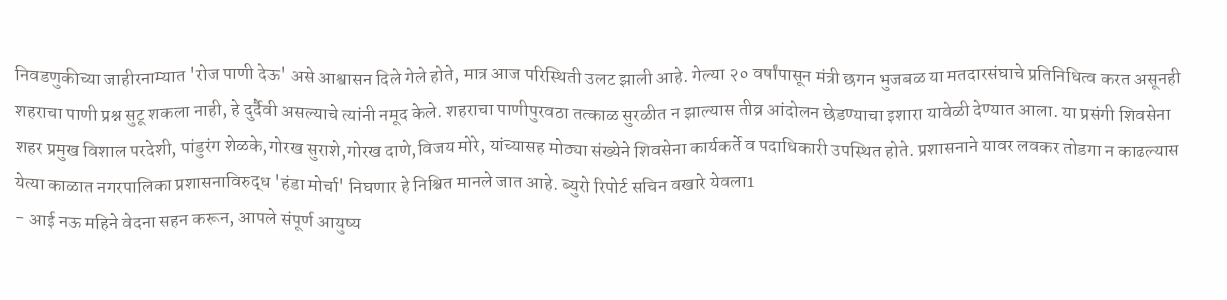निवडणुकीच्या जाहीरनाम्यात 'रोज पाणी देऊ' असे आश्वासन दिले गेले होते, मात्र आज परिस्थिती उलट झाली आहे. गेल्या २० वर्षांपासून मंत्री छगन भुजबळ या मतदारसंघाचे प्रतिनिधित्व करत असूनही शहराचा पाणी प्रश्न सुटू शकला नाही, हे दुर्दैवी असल्याचे त्यांनी नमूद केले. शहराचा पाणीपुरवठा तत्काळ सुरळीत न झाल्यास तीव्र आंदोलन छेडण्याचा इशारा यावेळी देण्यात आला. या प्रसंगी शिवसेना शहर प्रमुख विशाल परदेशी, पांडुरंग शेळके,गोरख सुराशे,गोरख दाणे,विजय मोरे, यांच्यासह मोठ्या संख्येने शिवसेना कार्यकर्ते व पदाधिकारी उपस्थित होते. प्रशासनाने यावर लवकर तोडगा न काढल्यास येत्या काळात नगरपालिका प्रशासनाविरुद्ध 'हंडा मोर्चा' निघणार हे निश्चित मानले जात आहे. ब्युरो रिपोर्ट सचिन वखारे येवला1
- आई नऊ महिने वेदना सहन करून, आपले संपूर्ण आयुष्य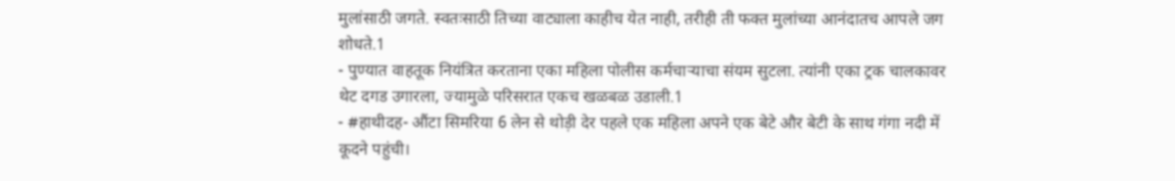मुलांसाठी जगते. स्वतःसाठी तिच्या वाट्याला काहीच येत नाही, तरीही ती फक्त मुलांच्या आनंदातच आपले जग शोधते.1
- पुण्यात वाहतूक नियंत्रित करताना एका महिला पोलीस कर्मचाऱ्याचा संयम सुटला. त्यांनी एका ट्रक चालकावर थेट दगड उगारला, ज्यामुळे परिसरात एकच खळबळ उडाली.1
- #हाथीदह- औंटा सिमरिया 6 लेन से थोड़ी देर पहले एक महिला अपने एक बेटे और बेटी के साथ गंगा नदी में कूदने पहुंची।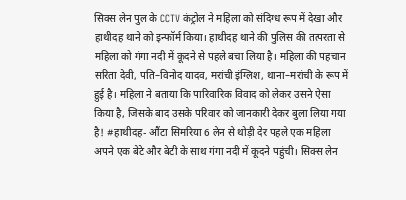सिक्स लेन पुल के CCTV कंट्रोल ने महिला को संदिग्ध रूप में देखा और हाथीदह थाने को इन्फॉर्म किया। हाथीदह थाने की पुलिस की तत्परता से महिला को गंगा नदी में कूदने से पहले बचा लिया है। महिला की पहचान सरिता देवी, पति–विनोद यादव, मरांची इंग्लिश, थाना–मरांची के रूप में हुई है। महिला ने बताया कि पारिवारिक विवाद को लेकर उसने ऐसा किया है, जिसके बाद उसके परिवार को जानकारी देकर बुला लिया गया है! #हाथीदह- औंटा सिमरिया 6 लेन से थोड़ी देर पहले एक महिला अपने एक बेटे और बेटी के साथ गंगा नदी में कूदने पहुंची। सिक्स लेन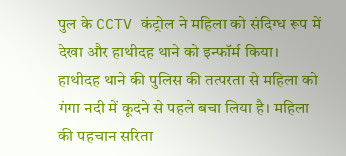पुल के CCTV कंट्रोल ने महिला को संदिग्ध रूप में देखा और हाथीदह थाने को इन्फॉर्म किया। हाथीदह थाने की पुलिस की तत्परता से महिला को गंगा नदी में कूदने से पहले बचा लिया है। महिला की पहचान सरिता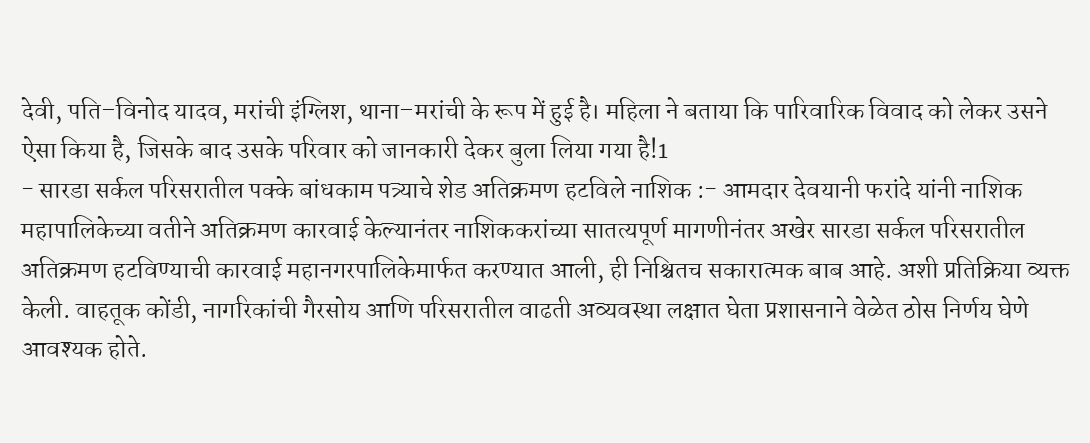देवी, पति–विनोद यादव, मरांची इंग्लिश, थाना–मरांची के रूप में हुई है। महिला ने बताया कि पारिवारिक विवाद को लेकर उसने ऐसा किया है, जिसके बाद उसके परिवार को जानकारी देकर बुला लिया गया है!1
- सारडा सर्कल परिसरातील पक्के बांधकाम पत्र्याचे शेड अतिक्रमण हटविले नाशिक :- आमदार देवयानी फरांदे यांनी नाशिक महापालिकेच्या वतीने अतिक्रमण कारवाई केल्यानंतर नाशिककरांच्या सातत्यपूर्ण मागणीनंतर अखेर सारडा सर्कल परिसरातील अतिक्रमण हटविण्याची कारवाई महानगरपालिकेमार्फत करण्यात आली, ही निश्चितच सकारात्मक बाब आहे. अशी प्रतिक्रिया व्यक्त केली. वाहतूक कोंडी, नागरिकांची गैरसोय आणि परिसरातील वाढती अव्यवस्था लक्षात घेता प्रशासनाने वेळेत ठोस निर्णय घेणे आवश्यक होते.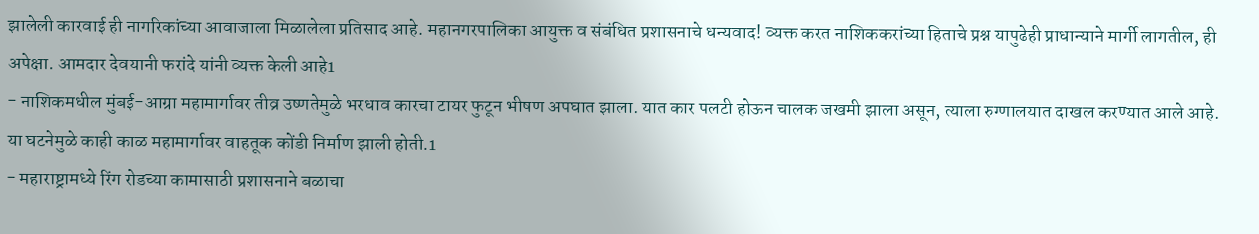झालेली कारवाई ही नागरिकांच्या आवाजाला मिळालेला प्रतिसाद आहे. महानगरपालिका आयुक्त व संबंधित प्रशासनाचे धन्यवाद! व्यक्त करत नाशिककरांच्या हिताचे प्रश्न यापुढेही प्राधान्याने मार्गी लागतील, ही अपेक्षा. आमदार देवयानी फरांदे यांनी व्यक्त केली आहे1
- नाशिकमधील मुंबई-आग्रा महामार्गावर तीव्र उष्णतेमुळे भरधाव कारचा टायर फुटून भीषण अपघात झाला. यात कार पलटी होऊन चालक जखमी झाला असून, त्याला रुग्णालयात दाखल करण्यात आले आहे. या घटनेमुळे काही काळ महामार्गावर वाहतूक कोंडी निर्माण झाली होती.1
- महाराष्ट्रामध्ये रिंग रोडच्या कामासाठी प्रशासनाने बळाचा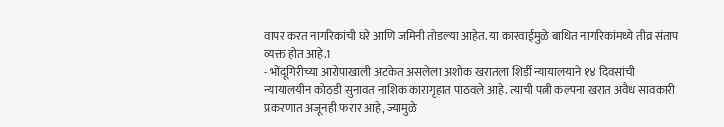वापर करत नागरिकांची घरे आणि जमिनी तोडल्या आहेत. या कारवाईमुळे बाधित नागरिकांमध्ये तीव्र संताप व्यक्त होत आहे.1
- भोंदूगिरीच्या आरोपाखाली अटकेत असलेला अशोक खरातला शिर्डी न्यायालयाने १४ दिवसांची न्यायालयीन कोठडी सुनावत नाशिक कारागृहात पाठवले आहे. त्याची पत्नी कल्पना खरात अवैध सावकारी प्रकरणात अजूनही फरार आहे, ज्यामुळे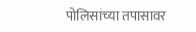पोलिसांच्या तपासावर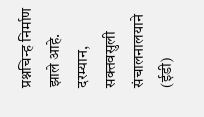प्रश्नचिन्ह निर्माण झाले आहे. दरम्यान, सक्तवसुली संचालनालयाने (ईडी)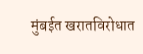मुंबईत खरातविरोधात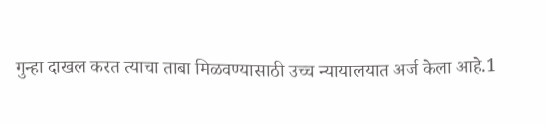गुन्हा दाखल करत त्याचा ताबा मिळवण्यासाठी उच्च न्यायालयात अर्ज केला आहे.1